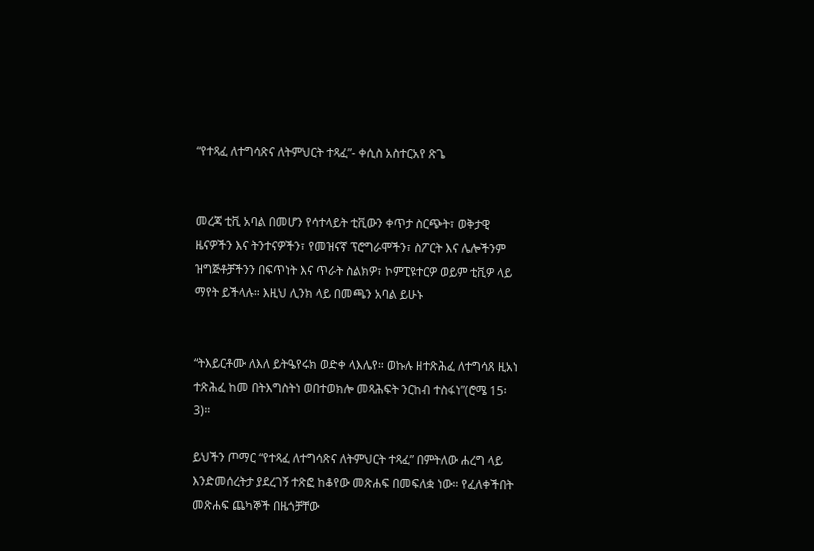“የተጻፈ ለተግሳጽና ለትምህርት ተጻፈ”- ቀሲስ አስተርአየ ጽጌ


መረጃ ቲቪ አባል በመሆን የሳተላይት ቲቪውን ቀጥታ ስርጭት፣ ወቅታዊ ዜናዎችን እና ትንተናዎችን፣ የመዝናኛ ፕሮግራሞችን፣ ስፖርት እና ሌሎችንም ዝግጅቶቻችንን በፍጥነት እና ጥራት ስልክዎ፣ ኮምፒዩተርዎ ወይም ቲቪዎ ላይ ማየት ይችላሉ። እዚህ ሊንክ ላይ በመጫን አባል ይሁኑ


“ትእይርቶሙ ለእለ ይትዔየሩክ ወድቀ ላእሌየ። ወኩሉ ዘተጽሕፈ ለተግሳጸ ዚአነ ተጽሕፈ ከመ በትእግስትነ ወበተወክሎ መጻሕፍት ንርከብ ተስፋነ”(ሮሜ 15፡ 3)።

ይህችን ጦማር “የተጻፈ ለተግሳጽና ለትምህርት ተጻፈ” በምትለው ሐረግ ላይ እንድመሰረትታ ያደረገኝ ተጽፎ ከቆየው መጽሐፍ በመፍለቋ ነው። የፈለቀችበት መጽሐፍ ጨካኞች በዜጎቻቸው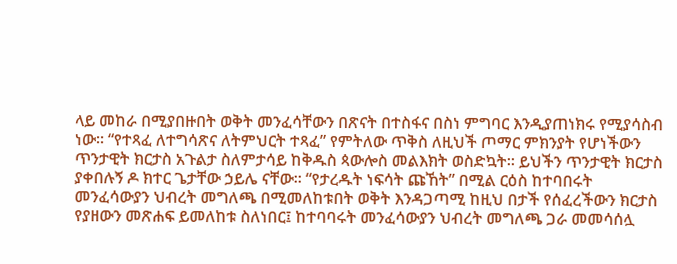ላይ መከራ በሚያበዙበት ወቅት መንፈሳቸውን በጽናት በተስፋና በስነ ምግባር እንዲያጠነክሩ የሚያሳስብ ነው። “የተጻፈ ለተግሳጽና ለትምህርት ተጻፈ” የምትለው ጥቅስ ለዚህች ጦማር ምክንያት የሆነችውን ጥንታዊት ክርታስ አጉልታ ስለምታሳይ ከቅዱስ ጳውሎስ መልእክት ወስድኳት። ይህችን ጥንታዊት ክርታስ ያቀበሉኝ ዶ ክተር ጌታቸው ኃይሌ ናቸው። “የታረዱት ነፍሳት ጩኸት” በሚል ርዕስ ከተባበሩት መንፈሳውያን ህብረት መግለጫ በሚመለከቱበት ወቅት እንዳጋጣሚ ከዚህ በታች የሰፈረችውን ክርታስ የያዘውን መጽሐፍ ይመለከቱ ስለነበር፤ ከተባባሩት መንፈሳውያን ህብረት መግለጫ ጋራ መመሳሰሏ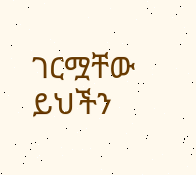ገርሟቸው ይህችን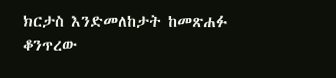ክርታስ እንድመለከታት ከመጽሐፉ ቆንጥረው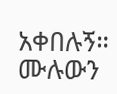አቀበሉኝ።  ሙሉውን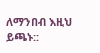ለማንበብ እዚህ ይጫኑ::